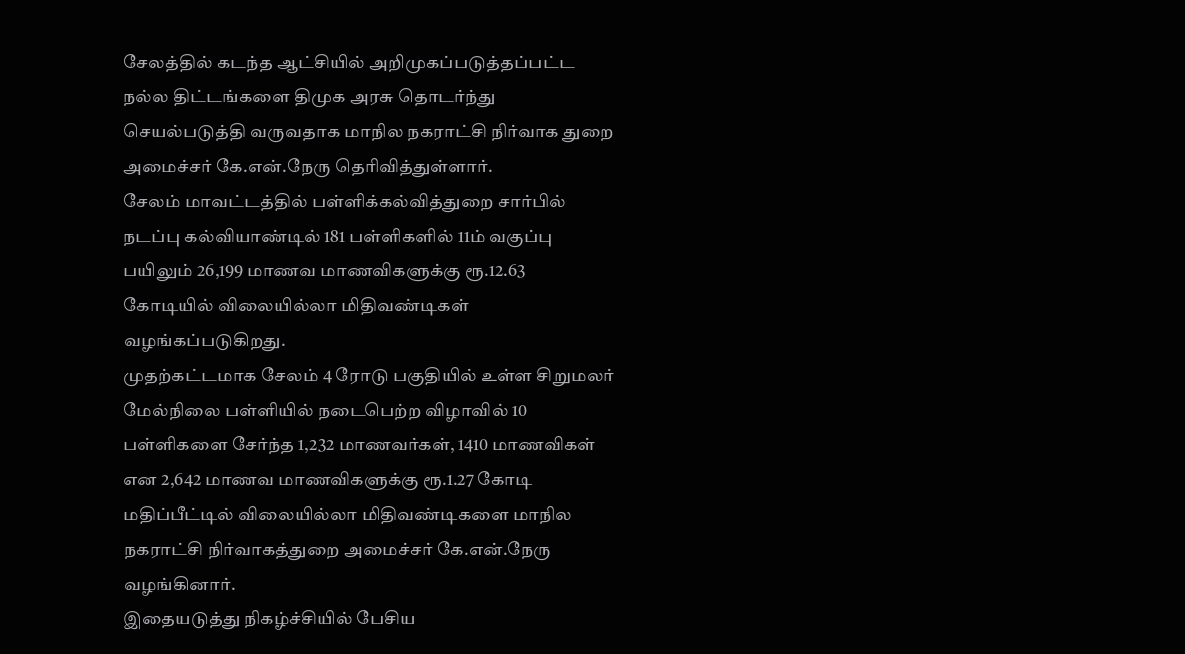சேலத்தில் கடந்த ஆட்சியில் அறிமுகப்படுத்தப்பட்ட நல்ல திட்டங்களை திமுக அரசு தொடர்ந்து செயல்படுத்தி வருவதாக மாநில நகராட்சி நிர்வாக துறை அமைச்சர் கே.என்.நேரு தெரிவித்துள்ளார்.
சேலம் மாவட்டத்தில் பள்ளிக்கல்வித்துறை சார்பில் நடப்பு கல்வியாண்டில் 181 பள்ளிகளில் 11ம் வகுப்பு பயிலும் 26,199 மாணவ மாணவிகளுக்கு ரூ.12.63 கோடியில் விலையில்லா மிதிவண்டிகள் வழங்கப்படுகிறது.
முதற்கட்டமாக சேலம் 4 ரோடு பகுதியில் உள்ள சிறுமலர் மேல்நிலை பள்ளியில் நடைபெற்ற விழாவில் 10 பள்ளிகளை சேர்ந்த 1,232 மாணவர்கள், 1410 மாணவிகள் என 2,642 மாணவ மாணவிகளுக்கு ரூ.1.27 கோடி மதிப்பீட்டில் விலையில்லா மிதிவண்டிகளை மாநில நகராட்சி நிர்வாகத்துறை அமைச்சர் கே.என்.நேரு வழங்கினார்.
இதையடுத்து நிகழ்ச்சியில் பேசிய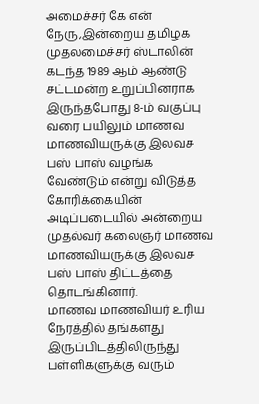அமைச்சர் கே என் நேரு,இன்றைய தமிழக முதலமைச்சர் ஸ்டாலின் கடந்த 1989 ஆம் ஆண்டு சட்டமன்ற உறுப்பினராக இருந்தபோது 8-ம் வகுப்பு வரை பயிலும் மாணவ மாணவியருக்கு இலவச பஸ் பாஸ் வழங்க வேண்டும் என்று விடுத்த கோரிக்கையின் அடிப்படையில் அன்றைய முதல்வர் கலைஞர் மாணவ மாணவியருக்கு இலவச பஸ் பாஸ் திட்டத்தை தொடங்கினார்.
மாணவ மாணவியர் உரிய நேரத்தில் தங்களது இருப்பிடத்திலிருந்து பள்ளிகளுக்கு வரும்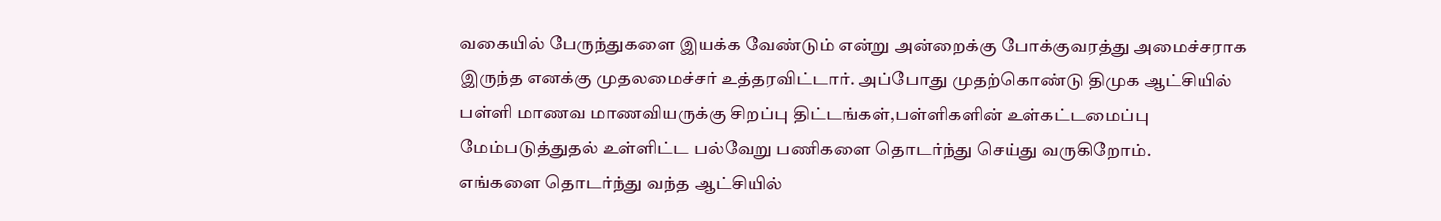வகையில் பேருந்துகளை இயக்க வேண்டும் என்று அன்றைக்கு போக்குவரத்து அமைச்சராக இருந்த எனக்கு முதலமைச்சர் உத்தரவிட்டார். அப்போது முதற்கொண்டு திமுக ஆட்சியில் பள்ளி மாணவ மாணவியருக்கு சிறப்பு திட்டங்கள்,பள்ளிகளின் உள்கட்டமைப்பு மேம்படுத்துதல் உள்ளிட்ட பல்வேறு பணிகளை தொடர்ந்து செய்து வருகிறோம்.
எங்களை தொடர்ந்து வந்த ஆட்சியில்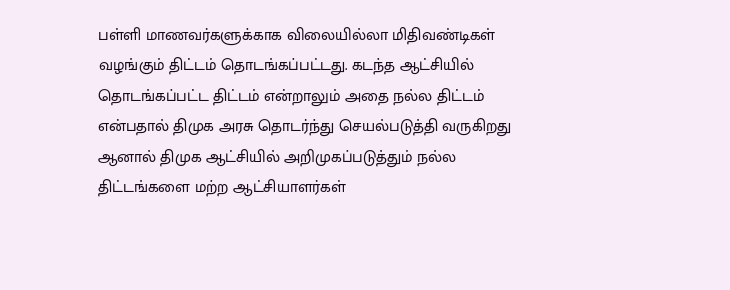பள்ளி மாணவர்களுக்காக விலையில்லா மிதிவண்டிகள் வழங்கும் திட்டம் தொடங்கப்பட்டது. கடந்த ஆட்சியில் தொடங்கப்பட்ட திட்டம் என்றாலும் அதை நல்ல திட்டம் என்பதால் திமுக அரசு தொடர்ந்து செயல்படுத்தி வருகிறது ஆனால் திமுக ஆட்சியில் அறிமுகப்படுத்தும் நல்ல திட்டங்களை மற்ற ஆட்சியாளர்கள்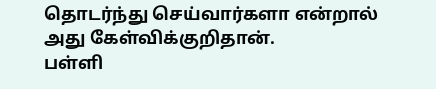தொடர்ந்து செய்வார்களா என்றால் அது கேள்விக்குறிதான்.
பள்ளி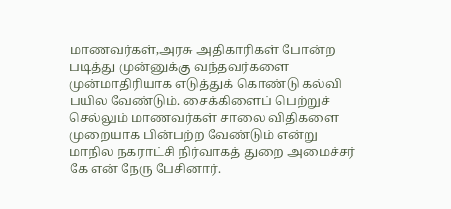மாணவர்கள்,அரசு அதிகாரிகள் போன்ற படித்து முன்னுக்கு வந்தவர்களை முன்மாதிரியாக எடுத்துக் கொண்டு கல்வி பயில வேண்டும். சைக்கிளைப் பெற்றுச் செல்லும் மாணவர்கள் சாலை விதிகளை முறையாக பின்பற்ற வேண்டும் என்று மாநில நகராட்சி நிர்வாகத் துறை அமைச்சர் கே என் நேரு பேசினார்.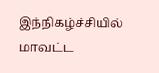இந்நிகழ்ச்சியில் மாவட்ட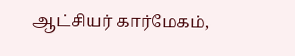ஆட்சியர் கார்மேகம்,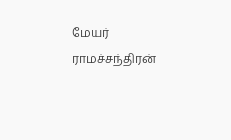மேயர் ராமச்சந்திரன்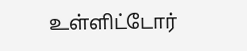உள்ளிட்டோர்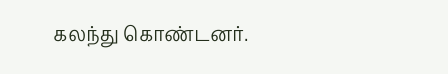கலந்து கொண்டனர்.